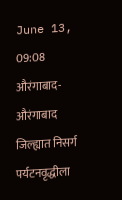June 13, 09:08
औरंगाबाद- औरंगाबाद जिल्ह्यात निसर्ग पर्यटनवृद्धीला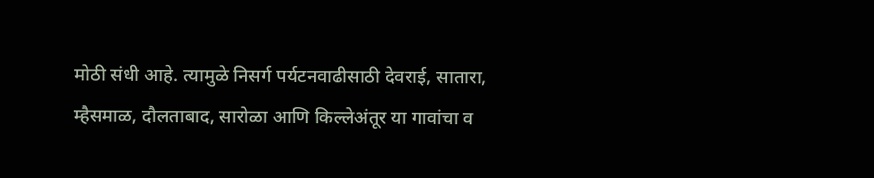मोठी संधी आहे. त्यामुळे निसर्ग पर्यटनवाढीसाठी देवराई, सातारा, म्हैसमाळ, दौलताबाद, सारोळा आणि किल्लेअंतूर या गावांचा व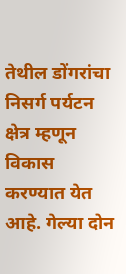तेथील डोंगरांचा निसर्ग पर्यटन क्षेत्र म्हणून विकास करण्यात येत आहे. गेल्या दोन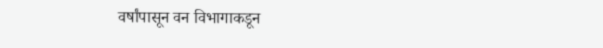वर्षांपासून वन विभागाकडून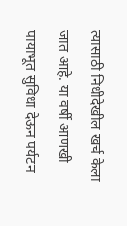त्यासाठी निधीदेखील खर्च केला जात आहे. या वर्षी आणखी पायाभूत सुविधा देऊन पर्यटन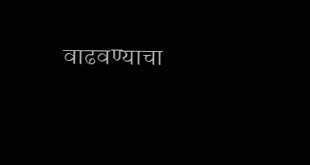वाढवण्याचा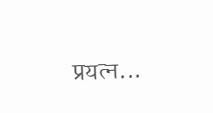प्रयत्न...